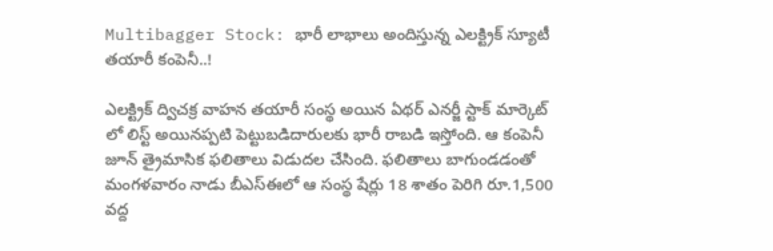Multibagger Stock: భారీ లాభాలు అందిస్తున్న ఎలక్ట్రిక్ స్యూటీ తయారీ కంపెనీ..!

ఎలక్ట్రిక్ ద్విచక్ర వాహన తయారీ సంస్థ అయిన ఏథర్ ఎనర్జీ స్టాక్ మార్కెట్ లో లిస్ట్ అయినప్పటి పెట్టుబడిదారులకు భారీ రాబడి ఇస్తోంది. ఆ కంపెనీ జూన్ త్రైమాసిక ఫలితాలు విడుదల చేసింది. ఫలితాలు బాగుండడంతో మంగళవారం నాడు బీఎస్ఈలో ఆ సంస్థ షేర్లు 18 శాతం పెరిగి రూ.1,500 వద్ద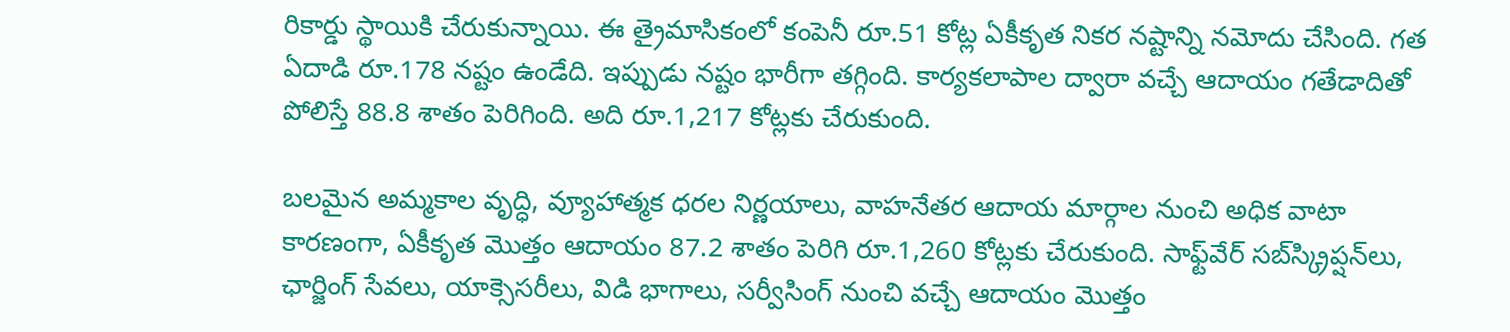రికార్డు స్థాయికి చేరుకున్నాయి. ఈ త్రైమాసికంలో కంపెనీ రూ.51 కోట్ల ఏకీకృత నికర నష్టాన్ని నమోదు చేసింది. గత ఏదాడి రూ.178 నష్టం ఉండేది. ఇప్పుడు నష్టం భారీగా తగ్గింది. కార్యకలాపాల ద్వారా వచ్చే ఆదాయం గతేడాదితో పోలిస్తే 88.8 శాతం పెరిగింది. అది రూ.1,217 కోట్లకు చేరుకుంది.

బలమైన అమ్మకాల వృద్ధి, వ్యూహాత్మక ధరల నిర్ణయాలు, వాహనేతర ఆదాయ మార్గాల నుంచి అధిక వాటా కారణంగా, ఏకీకృత మొత్తం ఆదాయం 87.2 శాతం పెరిగి రూ.1,260 కోట్లకు చేరుకుంది. సాఫ్ట్‌వేర్ సబ్‌స్క్రిప్షన్‌లు, ఛార్జింగ్ సేవలు, యాక్సెసరీలు, విడి భాగాలు, సర్వీసింగ్ నుంచి వచ్చే ఆదాయం మొత్తం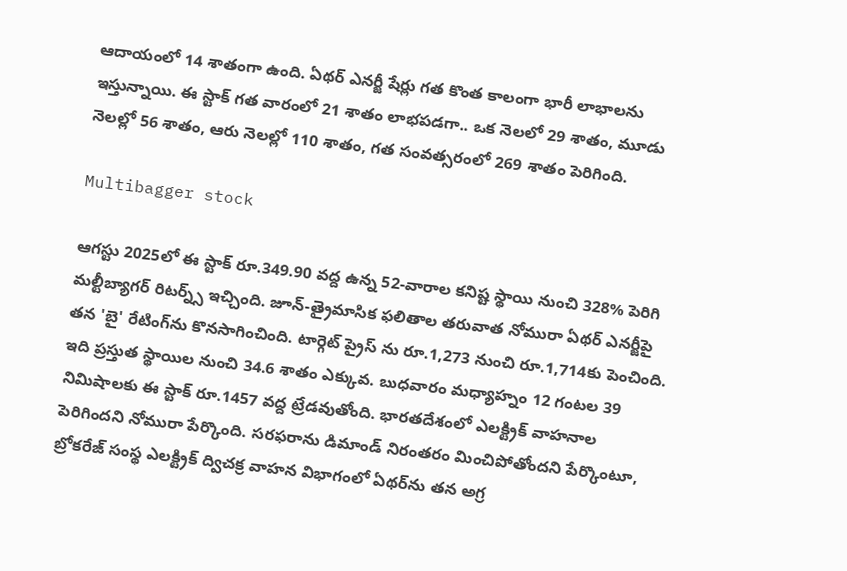ఆదాయంలో 14 శాతంగా ఉంది. ఏథర్ ఎనర్జీ షేర్లు గత కొంత కాలంగా భారీ లాభాలను ఇస్తున్నాయి. ఈ స్టాక్ గత వారంలో 21 శాతం లాభపడగా.. ఒక నెలలో 29 శాతం, మూడు నెలల్లో 56 శాతం, ఆరు నెలల్లో 110 శాతం, గత సంవత్సరంలో 269 శాతం పెరిగింది.

Multibagger stock

ఆగస్టు 2025లో ఈ స్టాక్ రూ.349.90 వద్ద ఉన్న 52-వారాల కనిష్ట స్థాయి నుంచి 328% పెరిగి మల్టీబ్యాగర్ రిటర్న్స్ ఇచ్చింది. జూన్-త్రైమాసిక ఫలితాల తరువాత నోమురా ఏథర్ ఎనర్జీపై తన 'బై' రేటింగ్‌ను కొనసాగించింది. టార్గెట్ ప్రైస్ ను రూ.1,273 నుంచి రూ.1,714కు పెంచింది. ఇది ప్రస్తుత స్థాయిల నుంచి 34.6 శాతం ఎక్కువ. బుధవారం మధ్యాహ్నం 12 గంటల 39 నిమిషాలకు ఈ స్టాక్ రూ.1457 వద్ద ట్రేడవుతోంది. భారతదేశంలో ఎలక్ట్రిక్ వాహనాల పెరిగిందని నోమురా పేర్కొంది. సరఫరాను డిమాండ్ నిరంతరం మించిపోతోందని పేర్కొంటూ, బ్రోకరేజ్ సంస్థ ఎలక్ట్రిక్ ద్విచక్ర వాహన విభాగంలో ఏథర్‌ను తన అగ్ర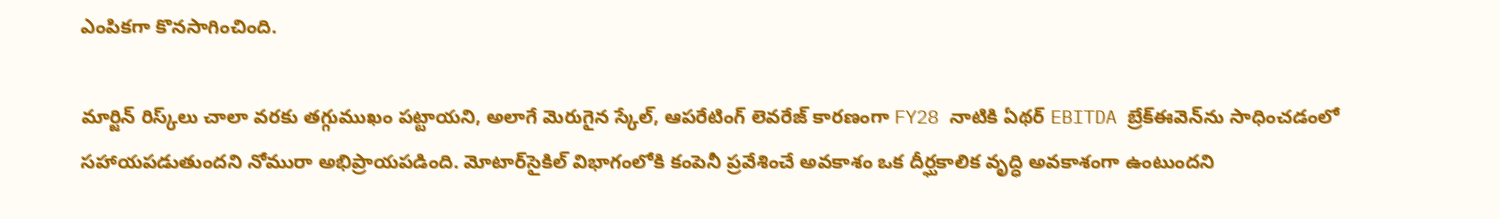ఎంపికగా కొనసాగించింది.

మార్జిన్ రిస్క్‌లు చాలా వరకు తగ్గుముఖం పట్టాయని, అలాగే మెరుగైన స్కేల్, ఆపరేటింగ్ లెవరేజ్ కారణంగా FY28 నాటికి ఏథర్ EBITDA బ్రేక్ఈవెన్‌ను సాధించడంలో సహాయపడుతుందని నోమురా అభిప్రాయపడింది. మోటార్‌సైకిల్ విభాగంలోకి కంపెనీ ప్రవేశించే అవకాశం ఒక దీర్ఘకాలిక వృద్ధి అవకాశంగా ఉంటుందని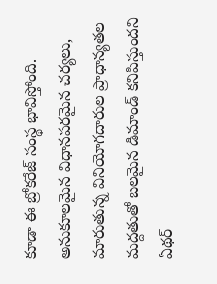కూడా ఈ బ్రోకరేజ్ సంస్థ భావిస్తోంది. అనుకూలమైన విధానపరమైన చర్యలు, మారుతున్న వినియోగదారుల ప్రాధాన్యతల మద్దతుతో బలమైన డిమాండ్ కనిపిస్తుందని ఏథర్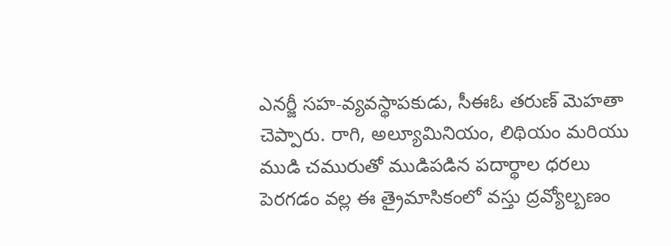ఎనర్జీ సహ-వ్యవస్థాపకుడు, సీఈఓ తరుణ్ మెహతా చెప్పారు. రాగి, అల్యూమినియం, లిథియం మరియు ముడి చమురుతో ముడిపడిన పదార్థాల ధరలు పెరగడం వల్ల ఈ త్రైమాసికంలో వస్తు ద్రవ్యోల్బణం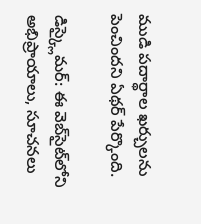ముడి పదార్థాల ఖర్చులను పెంచిందని ఏథర్ పేర్కొంది.

డిస్క్లైమర్: ఈ వెబ్‌సైట్‌లోని అభిప్రాయాలు, సూచనలు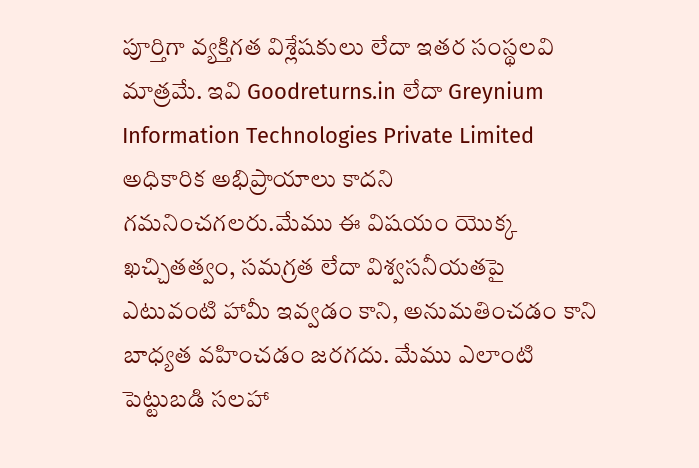పూర్తిగా వ్యక్తిగత విశ్లేషకులు లేదా ఇతర సంస్థలవి మాత్రమే. ఇవి Goodreturns.in లేదా Greynium Information Technologies Private Limited అధికారిక అభిప్రాయాలు కాదని గమనించగలరు.మేము ఈ విషయం యొక్క ఖచ్చితత్వం, సమగ్రత లేదా విశ్వసనీయతపై ఎటువంటి హామీ ఇవ్వడం కాని, అనుమతించడం కాని బాధ్యత వహించడం జరగదు. మేము ఎలాంటి పెట్టుబడి సలహా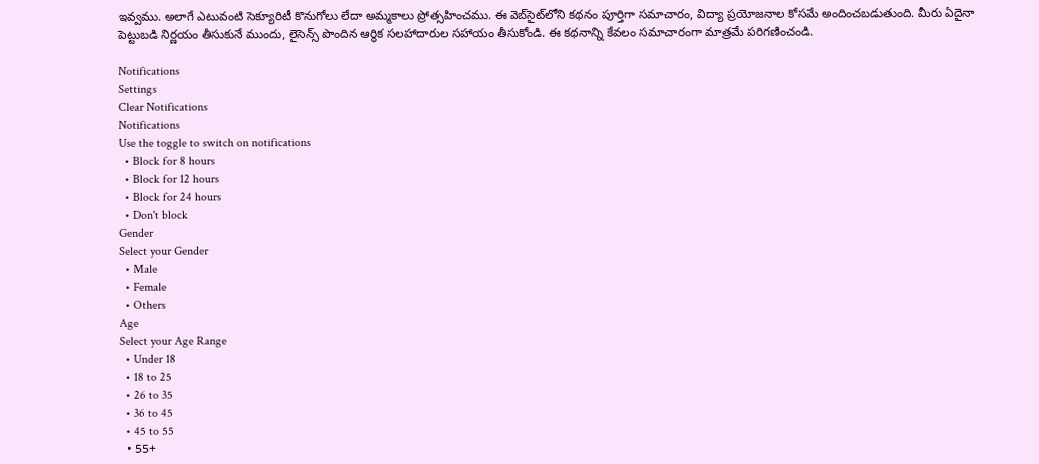ఇవ్వము. అలాగే ఎటువంటి సెక్యూరిటీ కొనుగోలు లేదా అమ్మకాలు ప్రోత్సహించము. ఈ వెబ్‌సైట్‌లోని కథనం పూర్తిగా సమాచారం, విద్యా ప్రయోజనాల కోసమే అందించబడుతుంది. మీరు ఏదైనా పెట్టుబడి నిర్ణయం తీసుకునే ముందు, లైసెన్స్ పొందిన ఆర్థిక సలహాదారుల సహాయం తీసుకోండి. ఈ కథనాన్ని కేవలం సమాచారంగా మాత్రమే పరిగణించండి.

Notifications
Settings
Clear Notifications
Notifications
Use the toggle to switch on notifications
  • Block for 8 hours
  • Block for 12 hours
  • Block for 24 hours
  • Don't block
Gender
Select your Gender
  • Male
  • Female
  • Others
Age
Select your Age Range
  • Under 18
  • 18 to 25
  • 26 to 35
  • 36 to 45
  • 45 to 55
  • 55+